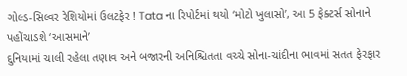ગોલ્ડ-સિલ્વર રેશિયોમાં ઉલટફેર ! Tata ના રિપોર્ટમાં થયો ‘મોટો ખુલાસો’, આ 5 ફેક્ટર્સ સોનાને પહોંચાડશે ‘આસમાને’
દુનિયામાં ચાલી રહેલા તણાવ અને બજારની અનિશ્ચિતતા વચ્ચે સોના-ચાંદીના ભાવમાં સતત ફેરફાર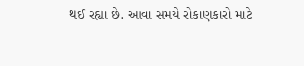થઈ રહ્યા છે. આવા સમયે રોકાણકારો માટે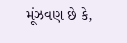મૂંઝવણ છે કે,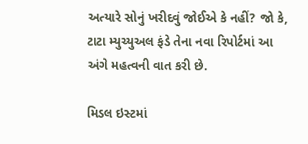અત્યારે સોનું ખરીદવું જોઈએ કે નહીં? જો કે, ટાટા મ્યુચ્યુઅલ ફંડે તેના નવા રિપોર્ટમાં આ અંગે મહત્વની વાત કરી છે.

મિડલ ઇસ્ટમાં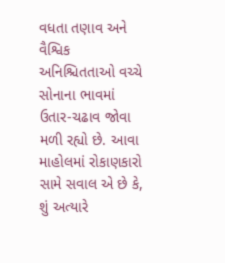વધતા તણાવ અને વૈશ્વિક અનિશ્ચિતતાઓ વચ્ચે સોનાના ભાવમાં ઉતાર-ચઢાવ જોવા મળી રહ્યો છે. આવા માહોલમાં રોકાણકારો સામે સવાલ એ છે કે, શું અત્યારે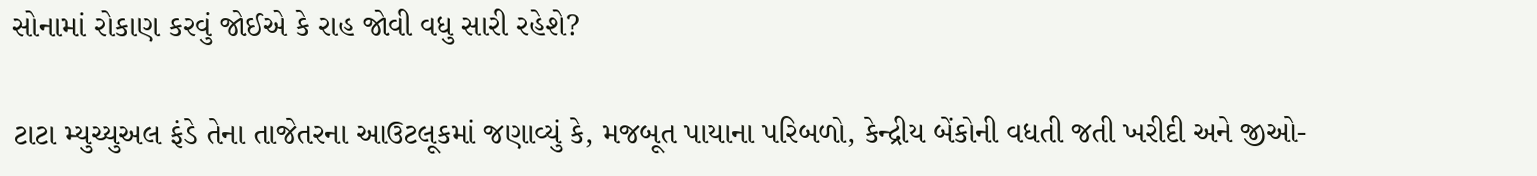સોનામાં રોકાણ કરવું જોઈએ કે રાહ જોવી વધુ સારી રહેશે?

ટાટા મ્યુચ્યુઅલ ફંડે તેના તાજેતરના આઉટલૂકમાં જણાવ્યું કે, મજબૂત પાયાના પરિબળો, કેન્દ્રીય બેંકોની વધતી જતી ખરીદી અને જીઓ-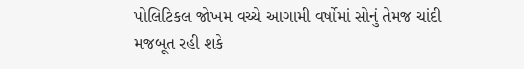પોલિટિકલ જોખમ વચ્ચે આગામી વર્ષોમાં સોનું તેમજ ચાંદી મજબૂત રહી શકે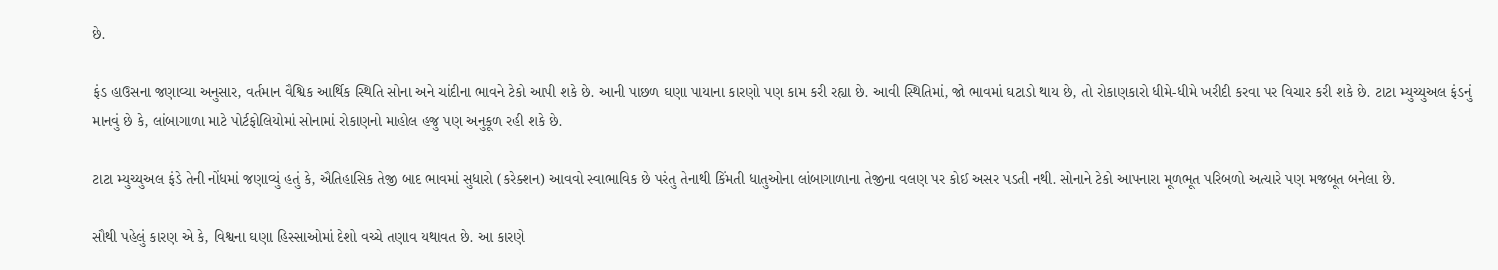છે.

ફંડ હાઉસના જણાવ્યા અનુસાર, વર્તમાન વૈશ્વિક આર્થિક સ્થિતિ સોના અને ચાંદીના ભાવને ટેકો આપી શકે છે. આની પાછળ ઘણા પાયાના કારણો પણ કામ કરી રહ્યા છે. આવી સ્થિતિમાં, જો ભાવમાં ઘટાડો થાય છે, તો રોકાણકારો ધીમે-ધીમે ખરીદી કરવા પર વિચાર કરી શકે છે. ટાટા મ્યુચ્યુઅલ ફંડનું માનવું છે કે, લાંબાગાળા માટે પોર્ટફોલિયોમાં સોનામાં રોકાણનો માહોલ હજુ પણ અનુકૂળ રહી શકે છે.

ટાટા મ્યુચ્યુઅલ ફંડે તેની નોંધમાં જણાવ્યું હતું કે, ઐતિહાસિક તેજી બાદ ભાવમાં સુધારો (કરેક્શન) આવવો સ્વાભાવિક છે પરંતુ તેનાથી કિંમતી ધાતુઓના લાંબાગાળાના તેજીના વલણ પર કોઈ અસર પડતી નથી. સોનાને ટેકો આપનારા મૂળભૂત પરિબળો અત્યારે પણ મજબૂત બનેલા છે.

સૌથી પહેલું કારણ એ કે, વિશ્વના ઘણા હિસ્સાઓમાં દેશો વચ્ચે તણાવ યથાવત છે. આ કારણે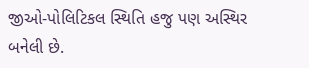જીઓ-પોલિટિકલ સ્થિતિ હજુ પણ અસ્થિર બનેલી છે.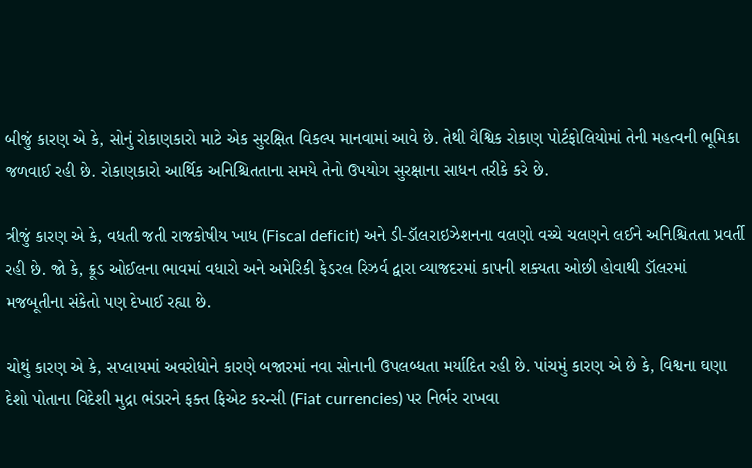બીજું કારણ એ કે, સોનું રોકાણકારો માટે એક સુરક્ષિત વિકલ્પ માનવામાં આવે છે. તેથી વૈશ્વિક રોકાણ પોર્ટફોલિયોમાં તેની મહત્વની ભૂમિકા જળવાઈ રહી છે. રોકાણકારો આર્થિક અનિશ્ચિતતાના સમયે તેનો ઉપયોગ સુરક્ષાના સાધન તરીકે કરે છે.

ત્રીજું કારણ એ કે, વધતી જતી રાજકોષીય ખાધ (Fiscal deficit) અને ડી-ડૉલરાઇઝેશનના વલણો વચ્ચે ચલણને લઈને અનિશ્ચિતતા પ્રવર્તી રહી છે. જો કે, ક્રૂડ ઓઈલના ભાવમાં વધારો અને અમેરિકી ફેડરલ રિઝર્વ દ્વારા વ્યાજદરમાં કાપની શક્યતા ઓછી હોવાથી ડૉલરમાં મજબૂતીના સંકેતો પણ દેખાઈ રહ્યા છે.

ચોથું કારણ એ કે, સપ્લાયમાં અવરોધોને કારણે બજારમાં નવા સોનાની ઉપલબ્ધતા મર્યાદિત રહી છે. પાંચમું કારણ એ છે કે, વિશ્વના ઘણા દેશો પોતાના વિદેશી મુદ્રા ભંડારને ફક્ત ફિએટ કરન્સી (Fiat currencies) પર નિર્ભર રાખવા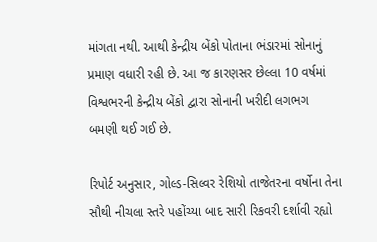માંગતા નથી. આથી કેન્દ્રીય બેંકો પોતાના ભંડારમાં સોનાનું પ્રમાણ વધારી રહી છે. આ જ કારણસર છેલ્લા 10 વર્ષમાં વિશ્વભરની કેન્દ્રીય બેંકો દ્વારા સોનાની ખરીદી લગભગ બમણી થઈ ગઈ છે.

રિપોર્ટ અનુસાર, ગોલ્ડ-સિલ્વર રેશિયો તાજેતરના વર્ષોના તેના સૌથી નીચલા સ્તરે પહોંચ્યા બાદ સારી રિકવરી દર્શાવી રહ્યો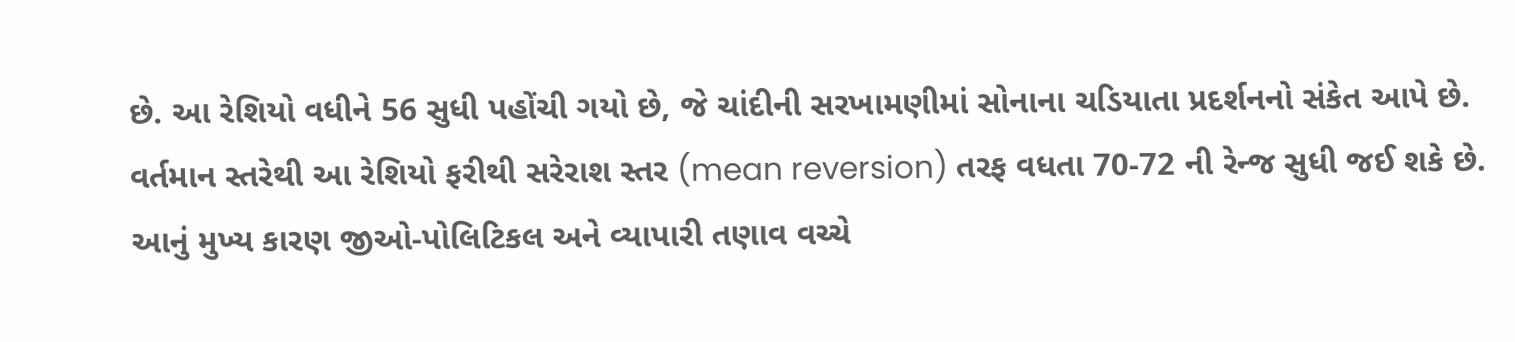છે. આ રેશિયો વધીને 56 સુધી પહોંચી ગયો છે, જે ચાંદીની સરખામણીમાં સોનાના ચડિયાતા પ્રદર્શનનો સંકેત આપે છે. વર્તમાન સ્તરેથી આ રેશિયો ફરીથી સરેરાશ સ્તર (mean reversion) તરફ વધતા 70-72 ની રેન્જ સુધી જઈ શકે છે. આનું મુખ્ય કારણ જીઓ-પોલિટિકલ અને વ્યાપારી તણાવ વચ્ચે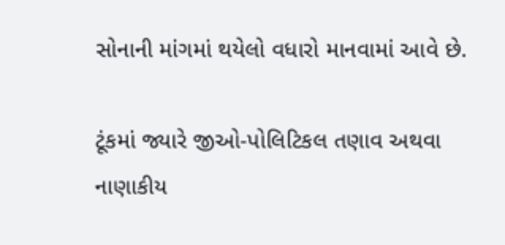સોનાની માંગમાં થયેલો વધારો માનવામાં આવે છે.

ટૂંકમાં જ્યારે જીઓ-પોલિટિકલ તણાવ અથવા નાણાકીય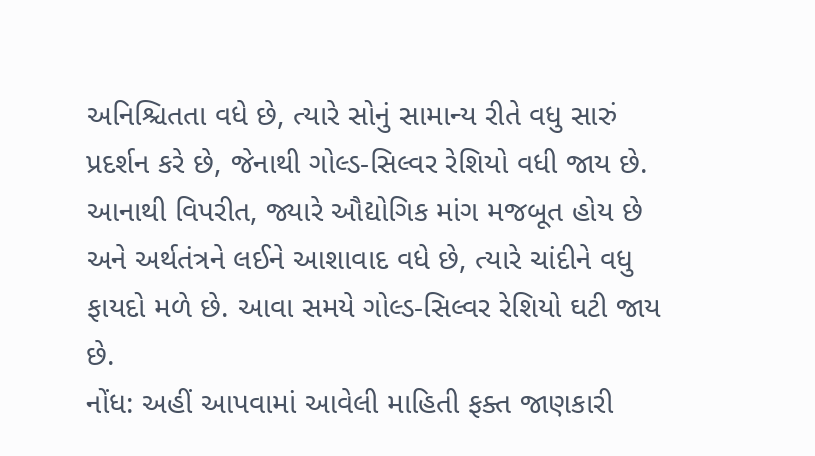અનિશ્ચિતતા વધે છે, ત્યારે સોનું સામાન્ય રીતે વધુ સારું પ્રદર્શન કરે છે, જેનાથી ગોલ્ડ-સિલ્વર રેશિયો વધી જાય છે. આનાથી વિપરીત, જ્યારે ઔદ્યોગિક માંગ મજબૂત હોય છે અને અર્થતંત્રને લઈને આશાવાદ વધે છે, ત્યારે ચાંદીને વધુ ફાયદો મળે છે. આવા સમયે ગોલ્ડ-સિલ્વર રેશિયો ઘટી જાય છે.
નોંધ: અહીં આપવામાં આવેલી માહિતી ફક્ત જાણકારી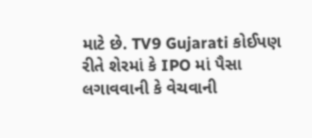માટે છે. TV9 Gujarati કોઈપણ રીતે શેરમાં કે IPO માં પૈસા લગાવવાની કે વેચવાની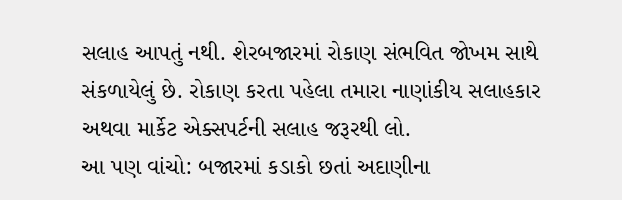સલાહ આપતું નથી. શેરબજારમાં રોકાણ સંભવિત જોખમ સાથે સંકળાયેલું છે. રોકાણ કરતા પહેલા તમારા નાણાંકીય સલાહકાર અથવા માર્કેટ એક્સપર્ટની સલાહ જરૂરથી લો.
આ પણ વાંચો: બજારમાં કડાકો છતાં અદાણીના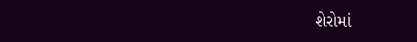શેરોમાં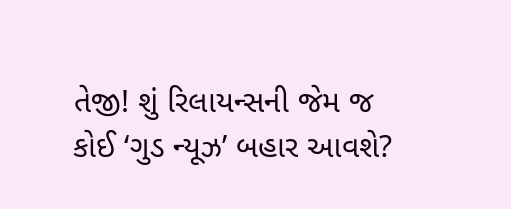તેજી! શું રિલાયન્સની જેમ જ કોઈ ‘ગુડ ન્યૂઝ’ બહાર આવશે?